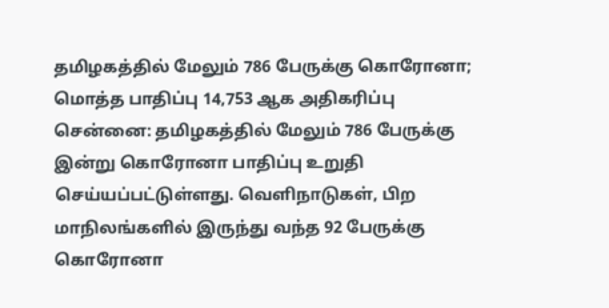தமிழகத்தில் மேலும் 786 பேருக்கு கொரோனா; மொத்த பாதிப்பு 14,753 ஆக அதிகரிப்பு
சென்னை: தமிழகத்தில் மேலும் 786 பேருக்கு இன்று கொரோனா பாதிப்பு உறுதி செய்யப்பட்டுள்ளது. வெளிநாடுகள், பிற மாநிலங்களில் இருந்து வந்த 92 பேருக்கு கொரோனா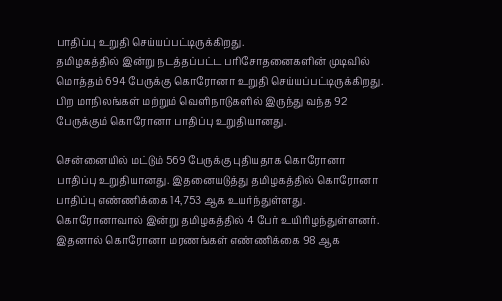பாதிப்பு உறுதி செய்யப்பட்டிருக்கிறது.
தமிழகத்தில் இன்று நடத்தப்பட்ட பரிசோதனைகளின் முடிவில் மொத்தம் 694 பேருக்கு கொரோனா உறுதி செய்யப்பட்டிருக்கிறது. பிற மாநிலங்கள் மற்றும் வெளிநாடுகளில் இருந்து வந்த 92 பேருக்கும் கொரோனா பாதிப்பு உறுதியானது.

சென்னையில் மட்டும் 569 பேருக்கு புதியதாக கொரோனா பாதிப்பு உறுதியானது. இதனையடுத்து தமிழகத்தில் கொரோனா பாதிப்பு எண்ணிக்கை 14,753 ஆக உயர்ந்துள்ளது.
கொரோனாவால் இன்று தமிழகத்தில் 4 பேர் உயிரிழந்துள்ளனர். இதனால் கொரோனா மரணங்கள் எண்ணிக்கை 98 ஆக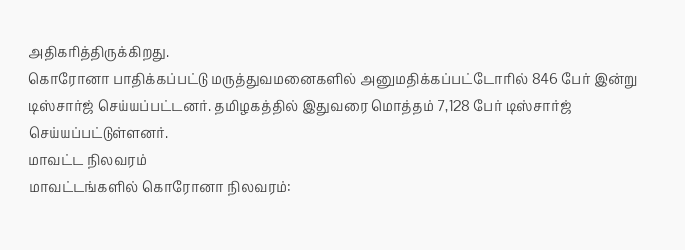அதிகரித்திருக்கிறது.
கொரோனா பாதிக்கப்பட்டு மருத்துவமனைகளில் அனுமதிக்கப்பட்டோரில் 846 பேர் இன்று டிஸ்சார்ஜ் செய்யப்பட்டனர். தமிழகத்தில் இதுவரை மொத்தம் 7,128 பேர் டிஸ்சார்ஜ் செய்யப்பட்டுள்ளனர்.
மாவட்ட நிலவரம்
மாவட்டங்களில் கொரோனா நிலவரம்: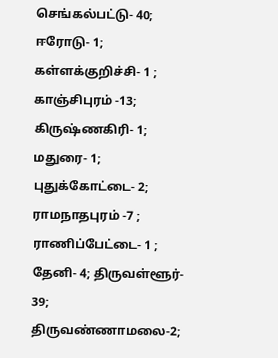செங்கல்பட்டு- 40; ஈரோடு- 1; கள்ளக்குறிச்சி- 1 ; காஞ்சிபுரம் -13; கிருஷ்ணகிரி- 1; மதுரை- 1; புதுக்கோட்டை- 2; ராமநாதபுரம் -7 ; ராணிப்பேட்டை- 1 ; தேனி- 4; திருவள்ளூர்- 39; திருவண்ணாமலை-2;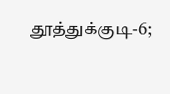தூத்துக்குடி-6;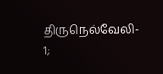திருநெல்வேலி- 1;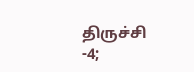திருச்சி -4;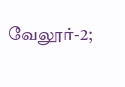வேலூர்-2;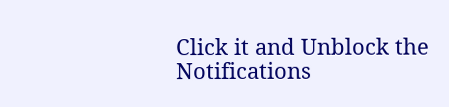Click it and Unblock the Notifications